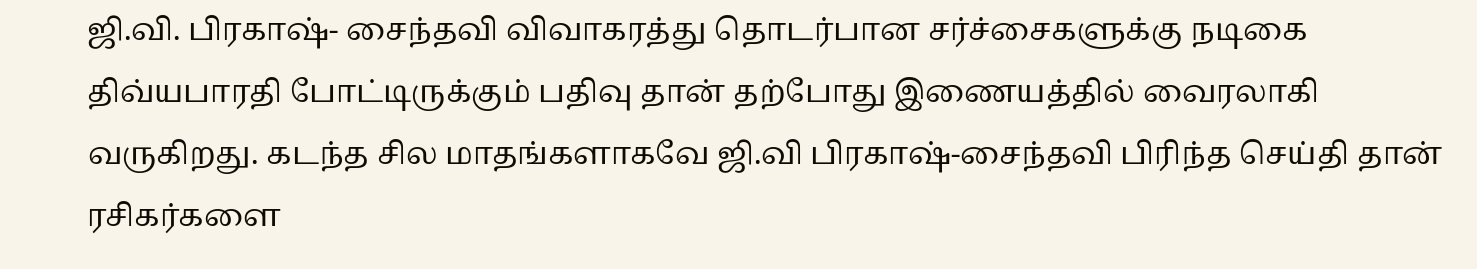ஜி.வி. பிரகாஷ்- சைந்தவி விவாகரத்து தொடர்பான சர்ச்சைகளுக்கு நடிகை திவ்யபாரதி போட்டிருக்கும் பதிவு தான் தற்போது இணையத்தில் வைரலாகி வருகிறது. கடந்த சில மாதங்களாகவே ஜி.வி பிரகாஷ்-சைந்தவி பிரிந்த செய்தி தான் ரசிகர்களை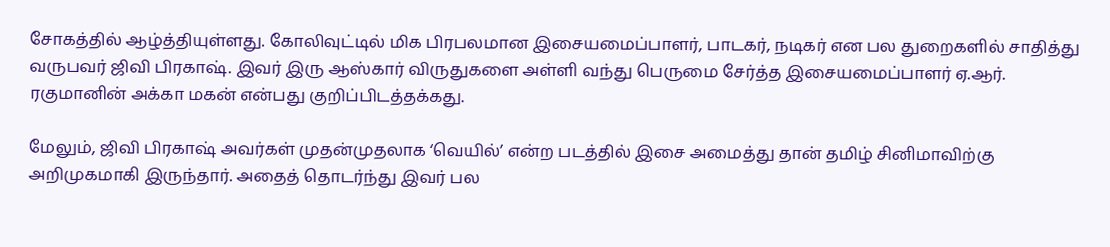சோகத்தில் ஆழ்த்தியுள்ளது. கோலிவுட்டில் மிக பிரபலமான இசையமைப்பாளர், பாடகர், நடிகர் என பல துறைகளில் சாதித்து வருபவர் ஜிவி பிரகாஷ். இவர் இரு ஆஸ்கார் விருதுகளை அள்ளி வந்து பெருமை சேர்த்த இசையமைப்பாளர் ஏ.ஆர். ரகுமானின் அக்கா மகன் என்பது குறிப்பிடத்தக்கது.

மேலும், ஜிவி பிரகாஷ் அவர்கள் முதன்முதலாக ‘வெயில்’ என்ற படத்தில் இசை அமைத்து தான் தமிழ் சினிமாவிற்கு அறிமுகமாகி இருந்தார். அதைத் தொடர்ந்து இவர் பல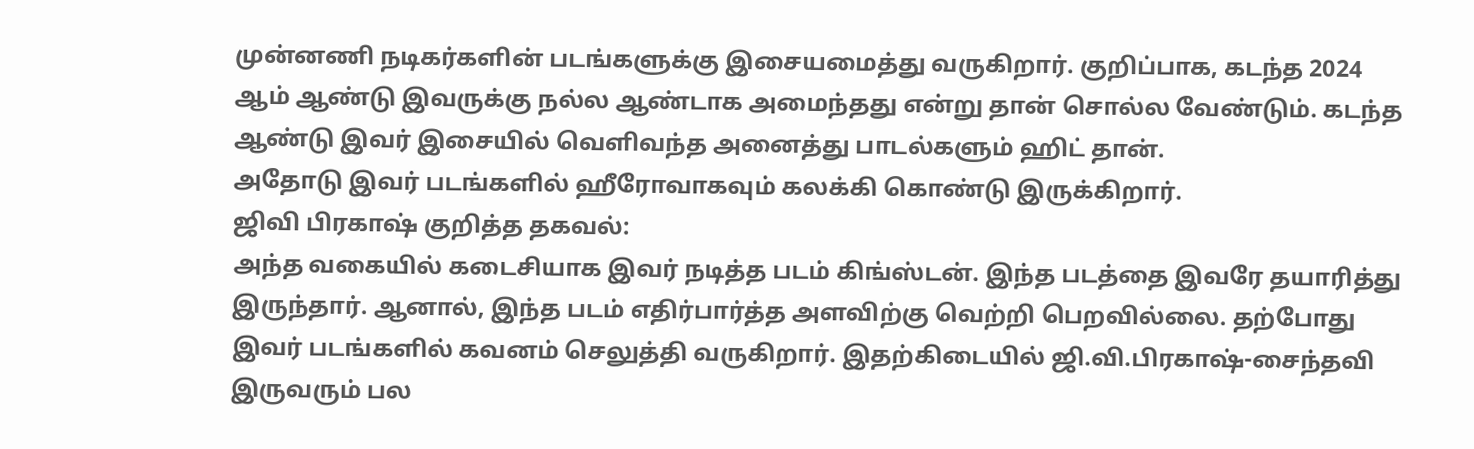முன்னணி நடிகர்களின் படங்களுக்கு இசையமைத்து வருகிறார். குறிப்பாக, கடந்த 2024 ஆம் ஆண்டு இவருக்கு நல்ல ஆண்டாக அமைந்தது என்று தான் சொல்ல வேண்டும். கடந்த ஆண்டு இவர் இசையில் வெளிவந்த அனைத்து பாடல்களும் ஹிட் தான்.
அதோடு இவர் படங்களில் ஹீரோவாகவும் கலக்கி கொண்டு இருக்கிறார்.
ஜிவி பிரகாஷ் குறித்த தகவல்:
அந்த வகையில் கடைசியாக இவர் நடித்த படம் கிங்ஸ்டன். இந்த படத்தை இவரே தயாரித்து இருந்தார். ஆனால், இந்த படம் எதிர்பார்த்த அளவிற்கு வெற்றி பெறவில்லை. தற்போது இவர் படங்களில் கவனம் செலுத்தி வருகிறார். இதற்கிடையில் ஜி.வி.பிரகாஷ்-சைந்தவி இருவரும் பல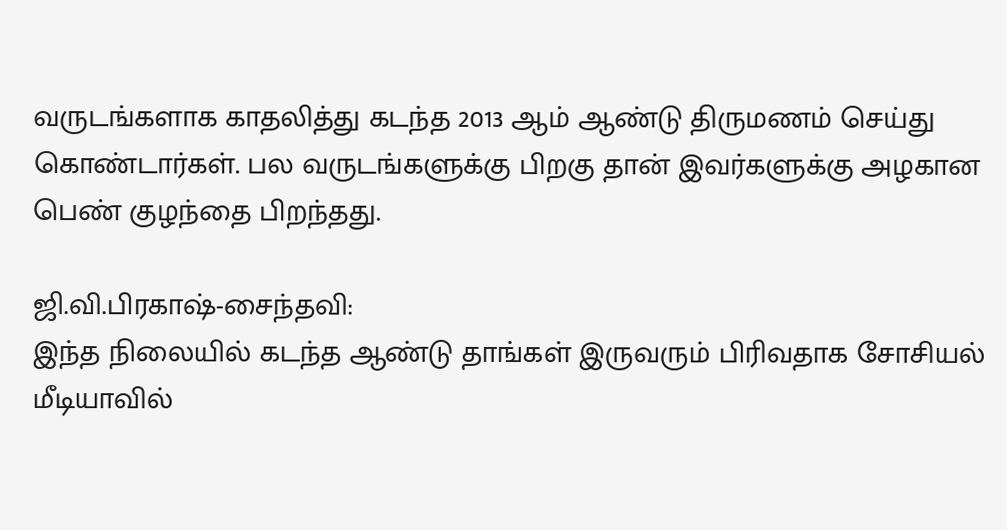வருடங்களாக காதலித்து கடந்த 2013 ஆம் ஆண்டு திருமணம் செய்து கொண்டார்கள். பல வருடங்களுக்கு பிறகு தான் இவர்களுக்கு அழகான பெண் குழந்தை பிறந்தது.

ஜி.வி.பிரகாஷ்-சைந்தவி:
இந்த நிலையில் கடந்த ஆண்டு தாங்கள் இருவரும் பிரிவதாக சோசியல் மீடியாவில்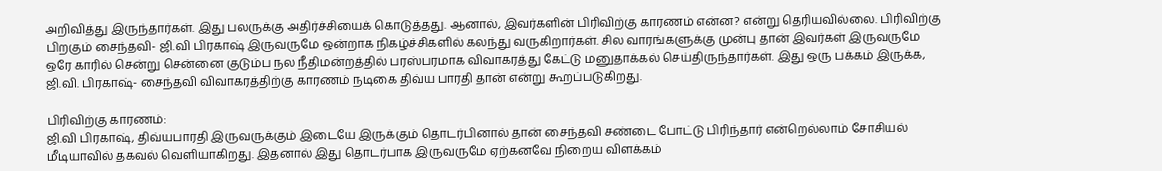அறிவித்து இருந்தார்கள். இது பலருக்கு அதிர்ச்சியைக் கொடுத்தது. ஆனால், இவர்களின் பிரிவிற்கு காரணம் என்ன? என்று தெரியவில்லை. பிரிவிற்கு பிறகும் சைந்தவி- ஜி.வி பிரகாஷ் இருவருமே ஒன்றாக நிகழ்ச்சிகளில் கலந்து வருகிறார்கள். சில வாரங்களுக்கு முன்பு தான் இவர்கள் இருவருமே ஒரே காரில் சென்று சென்னை குடும்ப நல நீதிமன்றத்தில் பரஸ்பரமாக விவாகரத்து கேட்டு மனுதாக்கல் செய்திருந்தார்கள். இது ஒரு பக்கம் இருக்க, ஜி.வி. பிரகாஷ்- சைந்தவி விவாகரத்திற்கு காரணம் நடிகை திவ்ய பாரதி தான் என்று கூறப்படுகிறது.

பிரிவிற்கு காரணம்:
ஜி.வி பிரகாஷ், திவ்யபாரதி இருவருக்கும் இடையே இருக்கும் தொடர்பினால் தான் சைந்தவி சண்டை போட்டு பிரிந்தார் என்றெல்லாம் சோசியல் மீடியாவில் தகவல் வெளியாகிறது. இதனால் இது தொடர்பாக இருவருமே ஏற்கனவே நிறைய விளக்கம்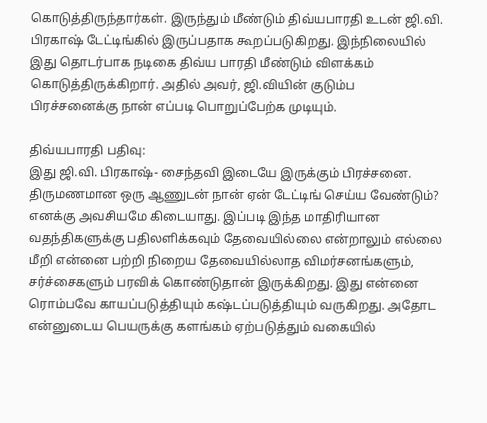கொடுத்திருந்தார்கள். இருந்தும் மீண்டும் திவ்யபாரதி உடன் ஜி.வி. பிரகாஷ் டேட்டிங்கில் இருப்பதாக கூறப்படுகிறது. இந்நிலையில் இது தொடர்பாக நடிகை திவ்ய பாரதி மீண்டும் விளக்கம் கொடுத்திருக்கிறார். அதில் அவர், ஜி.வியின் குடும்ப பிரச்சனைக்கு நான் எப்படி பொறுப்பேற்க முடியும்.

திவ்யபாரதி பதிவு:
இது ஜி.வி. பிரகாஷ்- சைந்தவி இடையே இருக்கும் பிரச்சனை. திருமணமான ஒரு ஆணுடன் நான் ஏன் டேட்டிங் செய்ய வேண்டும்? எனக்கு அவசியமே கிடையாது. இப்படி இந்த மாதிரியான வதந்திகளுக்கு பதிலளிக்கவும் தேவையில்லை என்றாலும் எல்லை மீறி என்னை பற்றி நிறைய தேவையில்லாத விமர்சனங்களும், சர்ச்சைகளும் பரவிக் கொண்டுதான் இருக்கிறது. இது என்னை ரொம்பவே காயப்படுத்தியும் கஷ்டப்படுத்தியும் வருகிறது. அதோட என்னுடைய பெயருக்கு களங்கம் ஏற்படுத்தும் வகையில்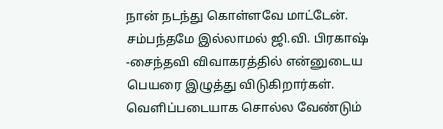நான் நடந்து கொள்ளவே மாட்டேன். சம்பந்தமே இல்லாமல் ஜி.வி. பிரகாஷ் -சைந்தவி விவாகரத்தில் என்னுடைய பெயரை இழுத்து விடுகிறார்கள். வெளிப்படையாக சொல்ல வேண்டும்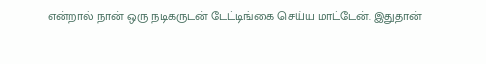என்றால் நான் ஒரு நடிகருடன் டேட்டிங்கை செய்ய மாட்டேன். இதுதான்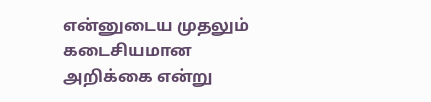என்னுடைய முதலும் கடைசியமான அறிக்கை என்று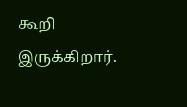கூறி இருக்கிறார்.